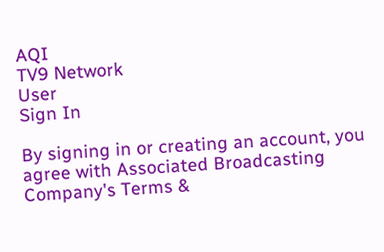AQI
TV9 Network
User
Sign In

By signing in or creating an account, you agree with Associated Broadcasting Company's Terms &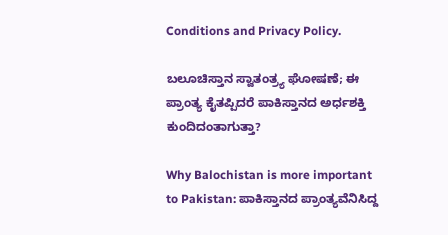Conditions and Privacy Policy.

ಬಲೂಚಿಸ್ತಾನ ಸ್ವಾತಂತ್ರ್ಯ ಘೋಷಣೆ; ಈ ಪ್ರಾಂತ್ಯ ಕೈತಪ್ಪಿದರೆ ಪಾಕಿಸ್ತಾನದ ಅರ್ಧಶಕ್ತಿ ಕುಂದಿದಂತಾಗುತ್ತಾ?

Why Balochistan is more important to Pakistan: ಪಾಕಿಸ್ತಾನದ ಪ್ರಾಂತ್ಯವೆನಿಸಿದ್ದ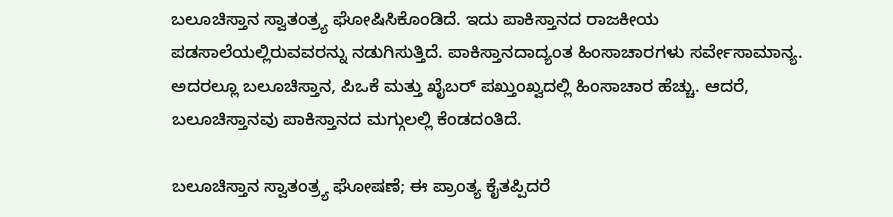ಬಲೂಚಿಸ್ತಾನ ಸ್ವಾತಂತ್ರ್ಯ ಘೋಷಿಸಿಕೊಂಡಿದೆ. ಇದು ಪಾಕಿಸ್ತಾನದ ರಾಜಕೀಯ ಪಡಸಾಲೆಯಲ್ಲಿರುವವರನ್ನು ನಡುಗಿಸುತ್ತಿದೆ. ಪಾಕಿಸ್ತಾನದಾದ್ಯಂತ ಹಿಂಸಾಚಾರಗಳು ಸರ್ವೇಸಾಮಾನ್ಯ. ಅದರಲ್ಲೂ ಬಲೂಚಿಸ್ತಾನ, ಪಿಒಕೆ ಮತ್ತು ಖೈಬರ್ ಪಖ್ತುಂಖ್ವದಲ್ಲಿ ಹಿಂಸಾಚಾರ ಹೆಚ್ಚು. ಆದರೆ, ಬಲೂಚಿಸ್ತಾನವು ಪಾಕಿಸ್ತಾನದ ಮಗ್ಗುಲಲ್ಲಿ ಕೆಂಡದಂತಿದೆ.

ಬಲೂಚಿಸ್ತಾನ ಸ್ವಾತಂತ್ರ್ಯ ಘೋಷಣೆ; ಈ ಪ್ರಾಂತ್ಯ ಕೈತಪ್ಪಿದರೆ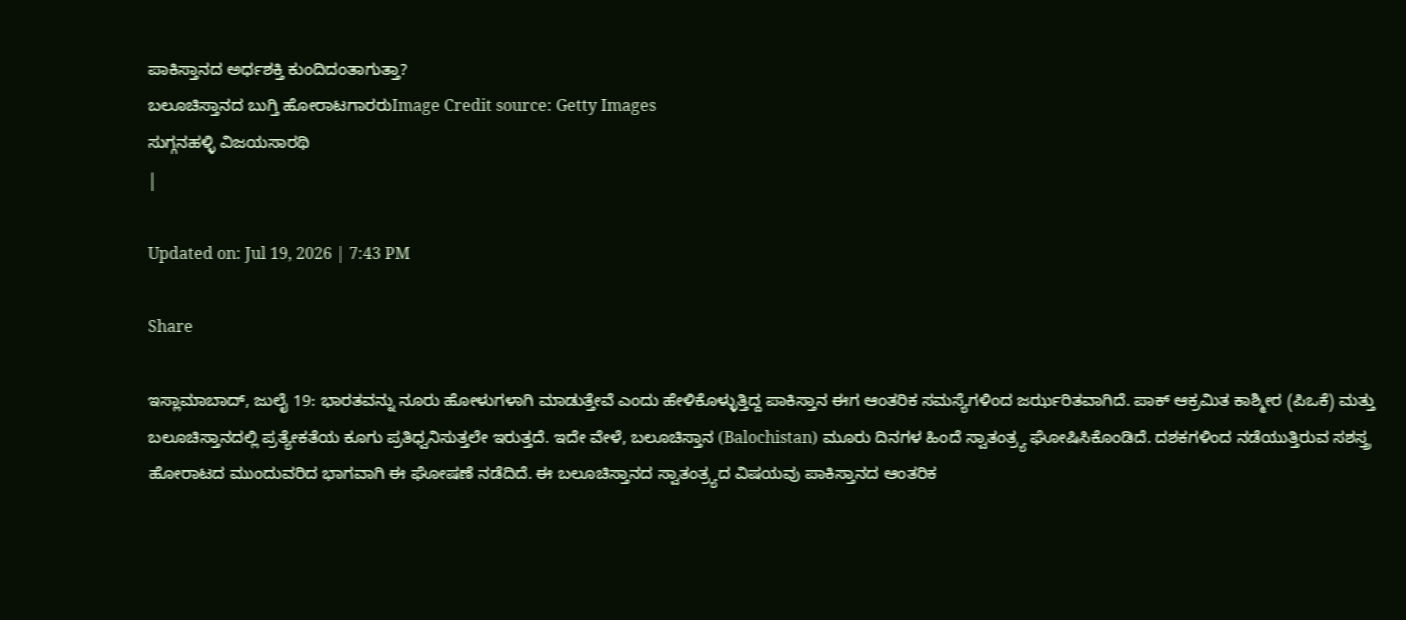ಪಾಕಿಸ್ತಾನದ ಅರ್ಧಶಕ್ತಿ ಕುಂದಿದಂತಾಗುತ್ತಾ?
ಬಲೂಚಿಸ್ತಾನದ ಬುಗ್ತಿ ಹೋರಾಟಗಾರರುImage Credit source: Getty Images
ಸುಗ್ಗನಹಳ್ಳಿ ವಿಜಯಸಾರಥಿ
|

Updated on: Jul 19, 2026 | 7:43 PM

Share

ಇಸ್ಲಾಮಾಬಾದ್, ಜುಲೈ 19: ಭಾರತವನ್ನು ನೂರು ಹೋಳುಗಳಾಗಿ ಮಾಡುತ್ತೇವೆ ಎಂದು ಹೇಳಿಕೊಳ್ಳುತ್ತಿದ್ದ ಪಾಕಿಸ್ತಾನ ಈಗ ಆಂತರಿಕ ಸಮಸ್ಯೆಗಳಿಂದ ಜರ್ಝರಿತವಾಗಿದೆ. ಪಾಕ್ ಆಕ್ರಮಿತ ಕಾಶ್ಮೀರ (ಪಿಒಕೆ) ಮತ್ತು ಬಲೂಚಿಸ್ತಾನದಲ್ಲಿ ಪ್ರತ್ಯೇಕತೆಯ ಕೂಗು ಪ್ರತಿಧ್ವನಿಸುತ್ತಲೇ ಇರುತ್ತದೆ. ಇದೇ ವೇಳೆ, ಬಲೂಚಿಸ್ತಾನ (Balochistan) ಮೂರು ದಿನಗಳ ಹಿಂದೆ ಸ್ವಾತಂತ್ರ್ಯ ಘೋಷಿಸಿಕೊಂಡಿದೆ. ದಶಕಗಳಿಂದ ನಡೆಯುತ್ತಿರುವ ಸಶಸ್ತ್ರ ಹೋರಾಟದ ಮುಂದುವರಿದ ಭಾಗವಾಗಿ ಈ ಘೋಷಣೆ ನಡೆದಿದೆ. ಈ ಬಲೂಚಿಸ್ತಾನದ ಸ್ವಾತಂತ್ರ್ಯದ ವಿಷಯವು ಪಾಕಿಸ್ತಾನದ ಆಂತರಿಕ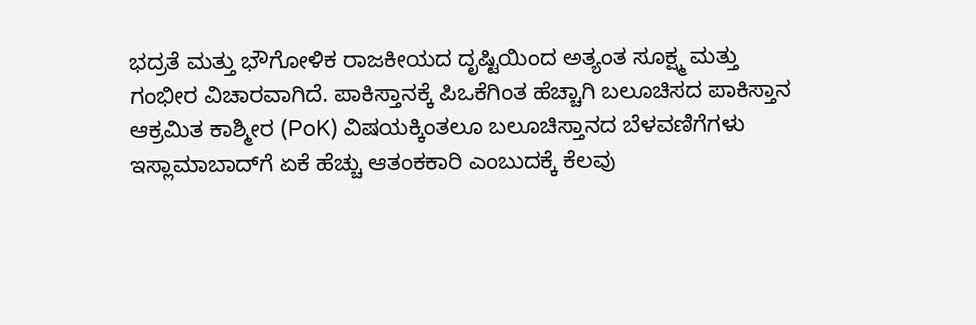ಭದ್ರತೆ ಮತ್ತು ಭೌಗೋಳಿಕ ರಾಜಕೀಯದ ದೃಷ್ಟಿಯಿಂದ ಅತ್ಯಂತ ಸೂಕ್ಷ್ಮ ಮತ್ತು ಗಂಭೀರ ವಿಚಾರವಾಗಿದೆ. ಪಾಕಿಸ್ತಾನಕ್ಕೆ ಪಿಒಕೆಗಿಂತ ಹೆಚ್ಚಾಗಿ ಬಲೂಚಿಸದ ಪಾಕಿಸ್ತಾನ ಆಕ್ರಮಿತ ಕಾಶ್ಮೀರ (PoK) ವಿಷಯಕ್ಕಿಂತಲೂ ಬಲೂಚಿಸ್ತಾನದ ಬೆಳವಣಿಗೆಗಳು ಇಸ್ಲಾಮಾಬಾದ್‌ಗೆ ಏಕೆ ಹೆಚ್ಚು ಆತಂಕಕಾರಿ ಎಂಬುದಕ್ಕೆ ಕೆಲವು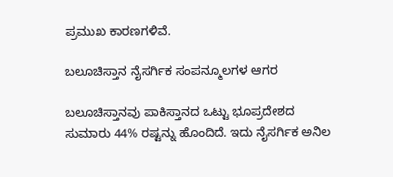ಪ್ರಮುಖ ಕಾರಣಗಳಿವೆ.

ಬಲೂಚಿಸ್ತಾನ ನೈಸರ್ಗಿಕ ಸಂಪನ್ಮೂಲಗಳ ಆಗರ

ಬಲೂಚಿಸ್ತಾನವು ಪಾಕಿಸ್ತಾನದ ಒಟ್ಟು ಭೂಪ್ರದೇಶದ ಸುಮಾರು 44% ರಷ್ಟನ್ನು ಹೊಂದಿದೆ. ಇದು ನೈಸರ್ಗಿಕ ಅನಿಲ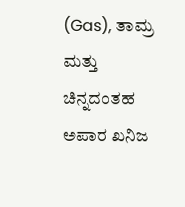(Gas), ತಾಮ್ರ ಮತ್ತು ಚಿನ್ನದಂತಹ ಅಪಾರ ಖನಿಜ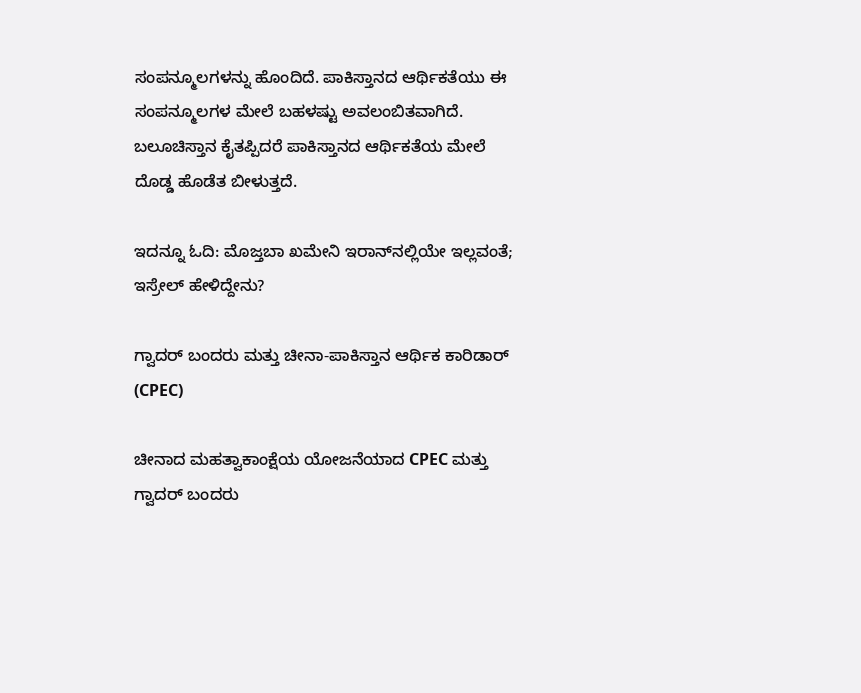ಸಂಪನ್ಮೂಲಗಳನ್ನು ಹೊಂದಿದೆ. ಪಾಕಿಸ್ತಾನದ ಆರ್ಥಿಕತೆಯು ಈ ಸಂಪನ್ಮೂಲಗಳ ಮೇಲೆ ಬಹಳಷ್ಟು ಅವಲಂಬಿತವಾಗಿದೆ. ಬಲೂಚಿಸ್ತಾನ ಕೈತಪ್ಪಿದರೆ ಪಾಕಿಸ್ತಾನದ ಆರ್ಥಿಕತೆಯ ಮೇಲೆ ದೊಡ್ಡ ಹೊಡೆತ ಬೀಳುತ್ತದೆ.

ಇದನ್ನೂ ಓದಿ: ಮೊಜ್ತಬಾ ಖಮೇನಿ ಇರಾನ್‌ನಲ್ಲಿಯೇ ಇಲ್ಲವಂತೆ; ಇಸ್ರೇಲ್ ಹೇಳಿದ್ದೇನು?

ಗ್ವಾದರ್ ಬಂದರು ಮತ್ತು ಚೀನಾ-ಪಾಕಿಸ್ತಾನ ಆರ್ಥಿಕ ಕಾರಿಡಾರ್ (CPEC)

ಚೀನಾದ ಮಹತ್ವಾಕಾಂಕ್ಷೆಯ ಯೋಜನೆಯಾದ CPEC ಮತ್ತು ಗ್ವಾದರ್ ಬಂದರು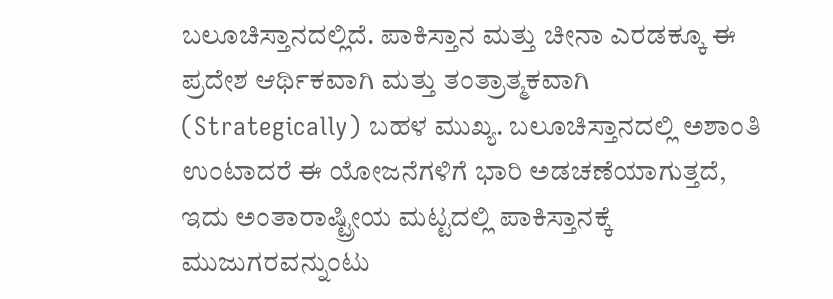ಬಲೂಚಿಸ್ತಾನದಲ್ಲಿದೆ. ಪಾಕಿಸ್ತಾನ ಮತ್ತು ಚೀನಾ ಎರಡಕ್ಕೂ ಈ ಪ್ರದೇಶ ಆರ್ಥಿಕವಾಗಿ ಮತ್ತು ತಂತ್ರಾತ್ಮಕವಾಗಿ (Strategically) ಬಹಳ ಮುಖ್ಯ. ಬಲೂಚಿಸ್ತಾನದಲ್ಲಿ ಅಶಾಂತಿ ಉಂಟಾದರೆ ಈ ಯೋಜನೆಗಳಿಗೆ ಭಾರಿ ಅಡಚಣೆಯಾಗುತ್ತದೆ, ಇದು ಅಂತಾರಾಷ್ಟ್ರೀಯ ಮಟ್ಟದಲ್ಲಿ ಪಾಕಿಸ್ತಾನಕ್ಕೆ ಮುಜುಗರವನ್ನುಂಟು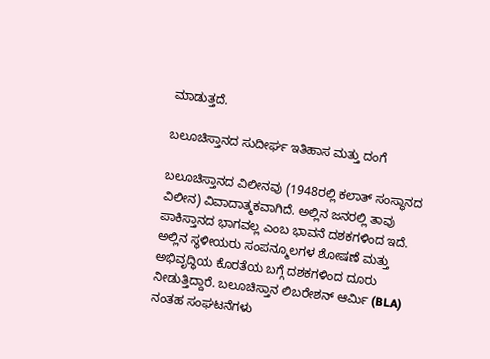ಮಾಡುತ್ತದೆ.

ಬಲೂಚಿಸ್ತಾನದ ಸುದೀರ್ಘ ಇತಿಹಾಸ ಮತ್ತು ದಂಗೆ

ಬಲೂಚಿಸ್ತಾನದ ವಿಲೀನವು (1948ರಲ್ಲಿ ಕಲಾತ್ ಸಂಸ್ಥಾನದ ವಿಲೀನ) ವಿವಾದಾತ್ಮಕವಾಗಿದೆ. ಅಲ್ಲಿನ ಜನರಲ್ಲಿ ತಾವು ಪಾಕಿಸ್ತಾನದ ಭಾಗವಲ್ಲ ಎಂಬ ಭಾವನೆ ದಶಕಗಳಿಂದ ಇದೆ. ಅಲ್ಲಿನ ಸ್ಥಳೀಯರು ಸಂಪನ್ಮೂಲಗಳ ಶೋಷಣೆ ಮತ್ತು ಅಭಿವೃದ್ಧಿಯ ಕೊರತೆಯ ಬಗ್ಗೆ ದಶಕಗಳಿಂದ ದೂರು ನೀಡುತ್ತಿದ್ದಾರೆ. ಬಲೂಚಿಸ್ತಾನ ಲಿಬರೇಶನ್ ಆರ್ಮಿ (BLA) ನಂತಹ ಸಂಘಟನೆಗಳು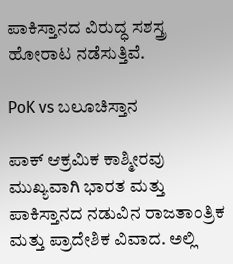ಪಾಕಿಸ್ತಾನದ ವಿರುದ್ಧ ಸಶಸ್ತ್ರ ಹೋರಾಟ ನಡೆಸುತ್ತಿವೆ.

PoK vs ಬಲೂಚಿಸ್ತಾನ

ಪಾಕ್ ಆಕ್ರಮಿಕ ಕಾಶ್ಮೀರವು ಮುಖ್ಯವಾಗಿ ಭಾರತ ಮತ್ತು ಪಾಕಿಸ್ತಾನದ ನಡುವಿನ ರಾಜತಾಂತ್ರಿಕ ಮತ್ತು ಪ್ರಾದೇಶಿಕ ವಿವಾದ. ಅಲ್ಲಿ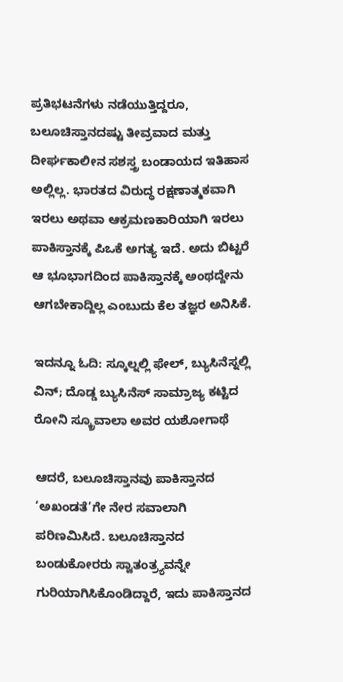ಪ್ರತಿಭಟನೆಗಳು ನಡೆಯುತ್ತಿದ್ದರೂ, ಬಲೂಚಿಸ್ತಾನದಷ್ಟು ತೀವ್ರವಾದ ಮತ್ತು ದೀರ್ಘಕಾಲೀನ ಸಶಸ್ತ್ರ ಬಂಡಾಯದ ಇತಿಹಾಸ ಅಲ್ಲಿಲ್ಲ. ಭಾರತದ ವಿರುದ್ಧ ರಕ್ಷಣಾತ್ಮಕವಾಗಿ ಇರಲು ಅಥವಾ ಆಕ್ರಮಣಕಾರಿಯಾಗಿ ಇರಲು ಪಾಕಿಸ್ತಾನಕ್ಕೆ ಪಿಒಕೆ ಅಗತ್ಯ ಇದೆ. ಅದು ಬಿಟ್ಟರೆ ಆ ಭೂಭಾಗದಿಂದ ಪಾಕಿಸ್ತಾನಕ್ಕೆ ಅಂಥದ್ದೇನು ಆಗಬೇಕಾದ್ದಿಲ್ಲ ಎಂಬುದು ಕೆಲ ತಜ್ಞರ ಅನಿಸಿಕೆ.

ಇದನ್ನೂ ಓದಿ: ಸ್ಕೂಲ್ನಲ್ಲಿ ಫೇಲ್, ಬ್ಯುಸಿನೆಸ್ನಲ್ಲಿ ವಿನ್; ದೊಡ್ಡ ಬ್ಯುಸಿನೆಸ್ ಸಾಮ್ರಾಜ್ಯ ಕಟ್ಟಿದ ರೋನಿ ಸ್ಕ್ರೂವಾಲಾ ಅವರ ಯಶೋಗಾಥೆ

ಆದರೆ, ಬಲೂಚಿಸ್ತಾನವು ಪಾಕಿಸ್ತಾನದ ‘ಅಖಂಡತೆ’ಗೇ ನೇರ ಸವಾಲಾಗಿ ಪರಿಣಮಿಸಿದೆ. ಬಲೂಚಿಸ್ತಾನದ ಬಂಡುಕೋರರು ಸ್ವಾತಂತ್ರ್ಯವನ್ನೇ ಗುರಿಯಾಗಿಸಿಕೊಂಡಿದ್ದಾರೆ, ಇದು ಪಾಕಿಸ್ತಾನದ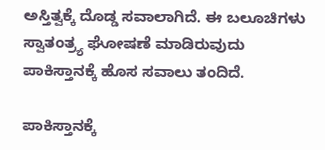ಅಸ್ತಿತ್ವಕ್ಕೆ ದೊಡ್ಡ ಸವಾಲಾಗಿದೆ. ಈ ಬಲೂಚಿಗಳು ಸ್ವಾತಂತ್ರ್ಯ ಘೋಷಣೆ ಮಾಡಿರುವುದು ಪಾಕಿಸ್ತಾನಕ್ಕೆ ಹೊಸ ಸವಾಲು ತಂದಿದೆ.

ಪಾಕಿಸ್ತಾನಕ್ಕೆ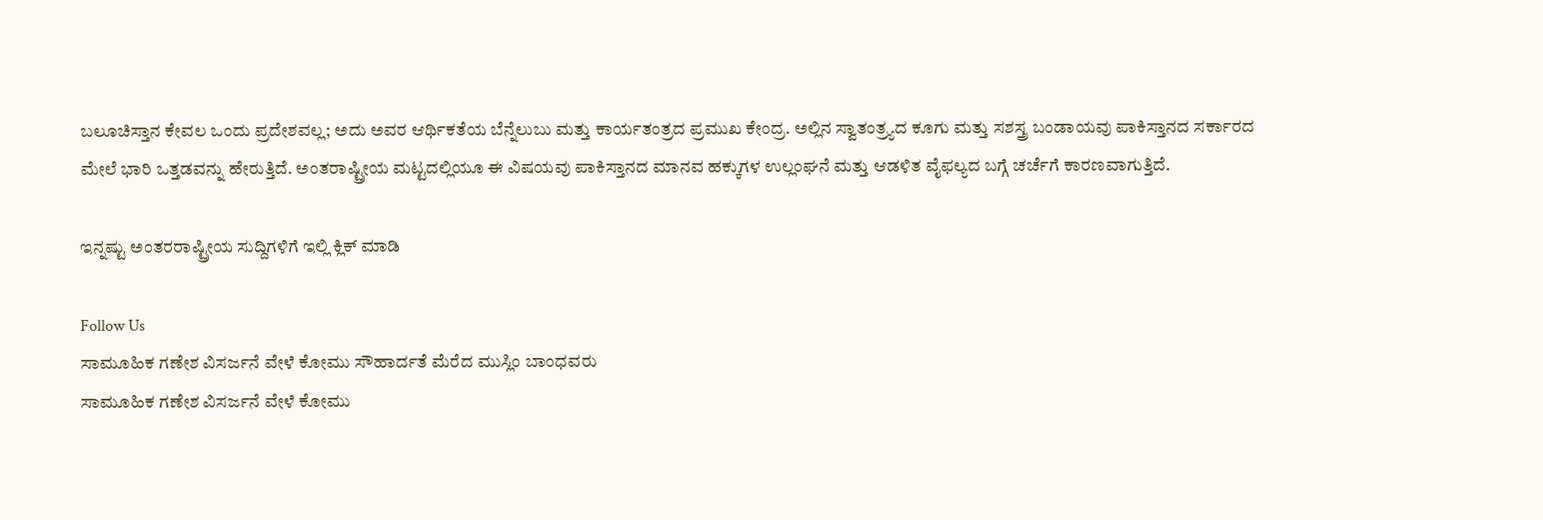ಬಲೂಚಿಸ್ತಾನ ಕೇವಲ ಒಂದು ಪ್ರದೇಶವಲ್ಲ; ಅದು ಅವರ ಆರ್ಥಿಕತೆಯ ಬೆನ್ನೆಲುಬು ಮತ್ತು ಕಾರ್ಯತಂತ್ರದ ಪ್ರಮುಖ ಕೇಂದ್ರ. ಅಲ್ಲಿನ ಸ್ವಾತಂತ್ರ್ಯದ ಕೂಗು ಮತ್ತು ಸಶಸ್ತ್ರ ಬಂಡಾಯವು ಪಾಕಿಸ್ತಾನದ ಸರ್ಕಾರದ ಮೇಲೆ ಭಾರಿ ಒತ್ತಡವನ್ನು ಹೇರುತ್ತಿದೆ. ಅಂತರಾಷ್ಟ್ರೀಯ ಮಟ್ಟದಲ್ಲಿಯೂ ಈ ವಿಷಯವು ಪಾಕಿಸ್ತಾನದ ಮಾನವ ಹಕ್ಕುಗಳ ಉಲ್ಲಂಘನೆ ಮತ್ತು ಆಡಳಿತ ವೈಫಲ್ಯದ ಬಗ್ಗೆ ಚರ್ಚೆಗೆ ಕಾರಣವಾಗುತ್ತಿದೆ.

ಇನ್ನಷ್ಟು ಅಂತರರಾಷ್ಟ್ರೀಯ ಸುದ್ದಿಗಳಿಗೆ ಇಲ್ಲಿ ಕ್ಲಿಕ್ ಮಾಡಿ

Follow Us
ಸಾಮೂಹಿಕ ಗಣೇಶ ವಿಸರ್ಜನೆ ವೇಳೆ ಕೋಮು ಸೌಹಾರ್ದತೆ ಮೆರೆದ ಮುಸ್ಲಿಂ ಬಾಂಧವರು
ಸಾಮೂಹಿಕ ಗಣೇಶ ವಿಸರ್ಜನೆ ವೇಳೆ ಕೋಮು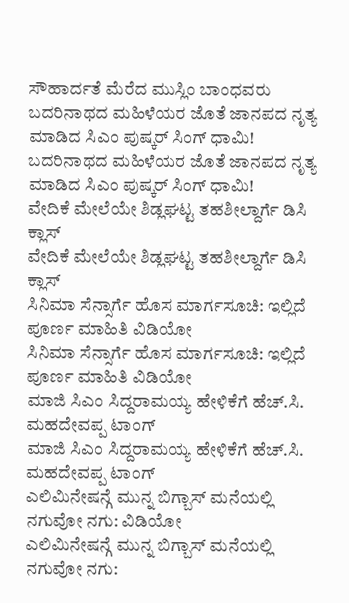ಸೌಹಾರ್ದತೆ ಮೆರೆದ ಮುಸ್ಲಿಂ ಬಾಂಧವರು
ಬದರಿನಾಥದ ಮಹಿಳೆಯರ ಜೊತೆ ಜಾನಪದ ನೃತ್ಯ ಮಾಡಿದ ಸಿಎಂ ಪುಷ್ಕರ್ ಸಿಂಗ್ ಧಾಮಿ!
ಬದರಿನಾಥದ ಮಹಿಳೆಯರ ಜೊತೆ ಜಾನಪದ ನೃತ್ಯ ಮಾಡಿದ ಸಿಎಂ ಪುಷ್ಕರ್ ಸಿಂಗ್ ಧಾಮಿ!
ವೇದಿಕೆ ಮೇಲೆಯೇ ಶಿಡ್ಲಘಟ್ಟ ತಹಶೀಲ್ದಾರ್ಗೆ ಡಿಸಿ ಕ್ಲಾಸ್
ವೇದಿಕೆ ಮೇಲೆಯೇ ಶಿಡ್ಲಘಟ್ಟ ತಹಶೀಲ್ದಾರ್ಗೆ ಡಿಸಿ ಕ್ಲಾಸ್
ಸಿನಿಮಾ ಸೆನ್ಸಾರ್ಗೆ ಹೊಸ ಮಾರ್ಗಸೂಚಿ: ಇಲ್ಲಿದೆ ಪೂರ್ಣ ಮಾಹಿತಿ ವಿಡಿಯೋ
ಸಿನಿಮಾ ಸೆನ್ಸಾರ್ಗೆ ಹೊಸ ಮಾರ್ಗಸೂಚಿ: ಇಲ್ಲಿದೆ ಪೂರ್ಣ ಮಾಹಿತಿ ವಿಡಿಯೋ
ಮಾಜಿ ಸಿಎಂ ಸಿದ್ದರಾಮಯ್ಯ ಹೇಳಿಕೆಗೆ ಹೆಚ್.ಸಿ. ಮಹದೇವಪ್ಪ ಟಾಂಗ್
ಮಾಜಿ ಸಿಎಂ ಸಿದ್ದರಾಮಯ್ಯ ಹೇಳಿಕೆಗೆ ಹೆಚ್.ಸಿ. ಮಹದೇವಪ್ಪ ಟಾಂಗ್
ಎಲಿಮಿನೇಷನ್ಗೆ ಮುನ್ನ ಬಿಗ್ಬಾಸ್ ಮನೆಯಲ್ಲಿ ನಗುವೋ ನಗು: ವಿಡಿಯೋ
ಎಲಿಮಿನೇಷನ್ಗೆ ಮುನ್ನ ಬಿಗ್ಬಾಸ್ ಮನೆಯಲ್ಲಿ ನಗುವೋ ನಗು: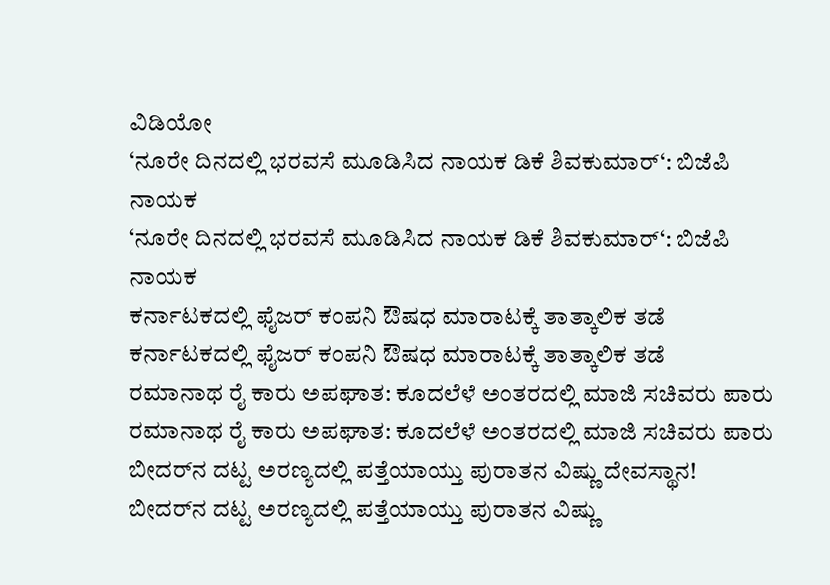ವಿಡಿಯೋ
‘ನೂರೇ ದಿನದಲ್ಲಿ ಭರವಸೆ ಮೂಡಿಸಿದ ನಾಯಕ ಡಿಕೆ ಶಿವಕುಮಾರ್‘: ಬಿಜೆಪಿ ನಾಯಕ
‘ನೂರೇ ದಿನದಲ್ಲಿ ಭರವಸೆ ಮೂಡಿಸಿದ ನಾಯಕ ಡಿಕೆ ಶಿವಕುಮಾರ್‘: ಬಿಜೆಪಿ ನಾಯಕ
ಕರ್ನಾಟಕದಲ್ಲಿ ಫೈಜರ್ ಕಂಪನಿ ಔಷಧ ಮಾರಾಟಕ್ಕೆ ತಾತ್ಕಾಲಿಕ ತಡೆ
ಕರ್ನಾಟಕದಲ್ಲಿ ಫೈಜರ್ ಕಂಪನಿ ಔಷಧ ಮಾರಾಟಕ್ಕೆ ತಾತ್ಕಾಲಿಕ ತಡೆ
ರಮಾನಾಥ ರೈ ಕಾರು ಅಪಘಾತ: ಕೂದಲೆಳೆ ಅಂತರದಲ್ಲಿ ಮಾಜಿ ಸಚಿವರು ಪಾರು
ರಮಾನಾಥ ರೈ ಕಾರು ಅಪಘಾತ: ಕೂದಲೆಳೆ ಅಂತರದಲ್ಲಿ ಮಾಜಿ ಸಚಿವರು ಪಾರು
ಬೀದರ್‌ನ ದಟ್ಟ ಅರಣ್ಯದಲ್ಲಿ ಪತ್ತೆಯಾಯ್ತು ಪುರಾತನ ವಿಷ್ಣು ದೇವಸ್ಥಾನ!
ಬೀದರ್‌ನ ದಟ್ಟ ಅರಣ್ಯದಲ್ಲಿ ಪತ್ತೆಯಾಯ್ತು ಪುರಾತನ ವಿಷ್ಣು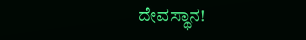ದೇವಸ್ಥಾನ!